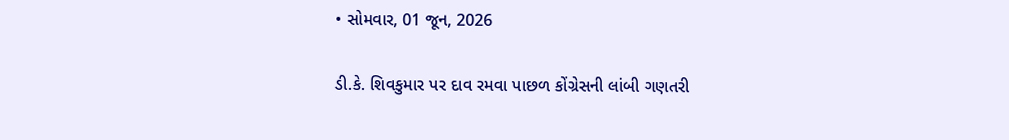• સોમવાર, 01 જૂન, 2026

ડી.કે. શિવકુમાર પર દાવ રમવા પાછળ કોંગ્રેસની લાંબી ગણતરી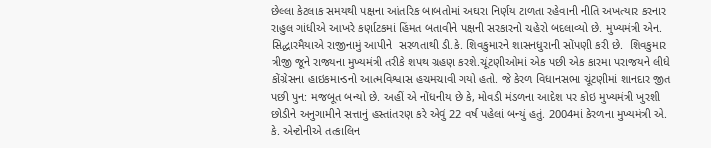છેલ્લા કેટલાક સમયથી પક્ષના આંતરિક બાબતોમાં અઘરા નિર્ણય ટાળતા રહેવાની નીતિ અખત્યાર કરનાર રાહુલ ગાંધીએ આખરે કર્ણાટકમાં હિંમત બતાવીને પક્ષની સરકારનો ચહેરો બદલાવ્યો છે. મુખ્યમંત્રી એન. સિદ્ધારમૈયાએ રાજીનામું આપીને  સરળતાથી ડી.કે. શિવકુમારને શાસનધુરાની સોંપણી કરી છે.  શિવકુમાર ત્રીજી જૂને રાજ્યના મુખ્યમંત્રી તરીકે શપથ ગ્રહણ કરશે.ચૂંટણીઓમાં એક પછી એક કારમા પરાજયને લીધે કોંગ્રેસના હાઇકમાન્ડનો આત્મવિશ્વાસ હચમચાવી ગયો હતો. જે કેરળ વિધાનસભા ચૂંટણીમાં શાનદાર જીત પછી પુન: મજબૂત બન્યો છે. અહીં એ નોંધનીય છે કે, મોવડી મંડળના આદેશ પર કોઇ મુખ્યમંત્રી ખુરશી છોડીને અનુગામીને સત્તાનું હસ્તાંતરણ કરે એવું 22 વર્ષ પહેલાં બન્યું હતું. 2004માં કેરળના મુખ્યમંત્રી એ. કે. એન્ટોનીએ તત્કાલિન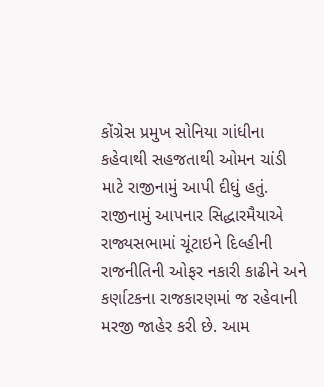કોંગ્રેસ પ્રમુખ સોનિયા ગાંધીના કહેવાથી સહજતાથી ઓમન ચાંડી માટે રાજીનામું આપી દીધું હતું. રાજીનામું આપનાર સિદ્ધારમૈયાએ રાજ્યસભામાં ચૂંટાઇને દિલ્હીની રાજનીતિની ઓફર નકારી કાઢીને અને કર્ણાટકના રાજકારણમાં જ રહેવાની મરજી જાહેર કરી છે. આમ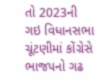તો 2023ની ગઇ વિધાનસભા ચૂંટણીમાં કોંગ્રેસે ભાજપનો ગઢ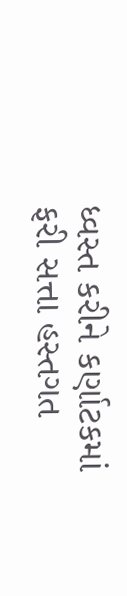ધ્વસ્ત કરીને કર્ણાટકમાં ફરી સત્તા હસ્તગત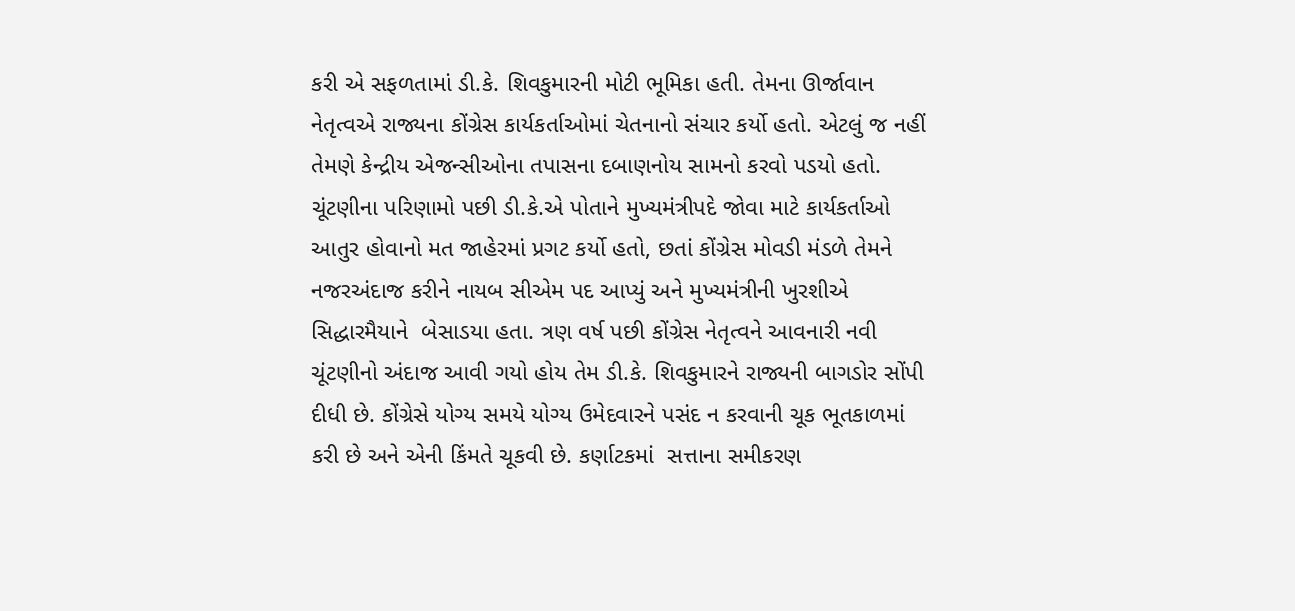કરી એ સફળતામાં ડી.કે. શિવકુમારની મોટી ભૂમિકા હતી. તેમના ઊર્જાવાન નેતૃત્વએ રાજ્યના કોંગ્રેસ કાર્યકર્તાઓમાં ચેતનાનો સંચાર કર્યો હતો. એટલું જ નહીં તેમણે કેન્દ્રીય એજન્સીઓના તપાસના દબાણનોય સામનો કરવો પડયો હતો. ચૂંટણીના પરિણામો પછી ડી.કે.એ પોતાને મુખ્યમંત્રીપદે જોવા માટે કાર્યકર્તાઓ આતુર હોવાનો મત જાહેરમાં પ્રગટ કર્યો હતો, છતાં કોંગ્રેસ મોવડી મંડળે તેમને નજરઅંદાજ કરીને નાયબ સીએમ પદ આપ્યું અને મુખ્યમંત્રીની ખુરશીએ સિદ્ધારમૈયાને  બેસાડયા હતા. ત્રણ વર્ષ પછી કોંગ્રેસ નેતૃત્વને આવનારી નવી ચૂંટણીનો અંદાજ આવી ગયો હોય તેમ ડી.કે. શિવકુમારને રાજ્યની બાગડોર સોંપી દીધી છે. કોંગ્રેસે યોગ્ય સમયે યોગ્ય ઉમેદવારને પસંદ ન કરવાની ચૂક ભૂતકાળમાં કરી છે અને એની કિંમતે ચૂકવી છે. કર્ણાટકમાં  સત્તાના સમીકરણ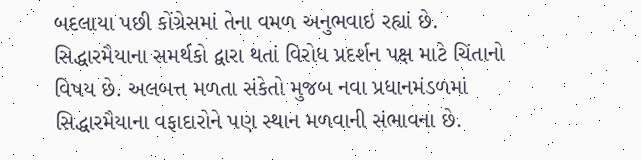બદલાયા પછી કોંગ્રેસમાં તેના વમળ અનુભવાઇ રહ્યાં છે. સિદ્ધારમૈયાના સમર્થકો દ્વારા થતાં વિરોધ પ્રદર્શન પક્ષ માટે ચિંતાનો વિષય છે. અલબત્ત મળતા સંકેતો મુજબ નવા પ્રધાનમંડળમાં સિદ્ધારમૈયાના વફાદારોને પણ સ્થાન મળવાની સંભાવના છે.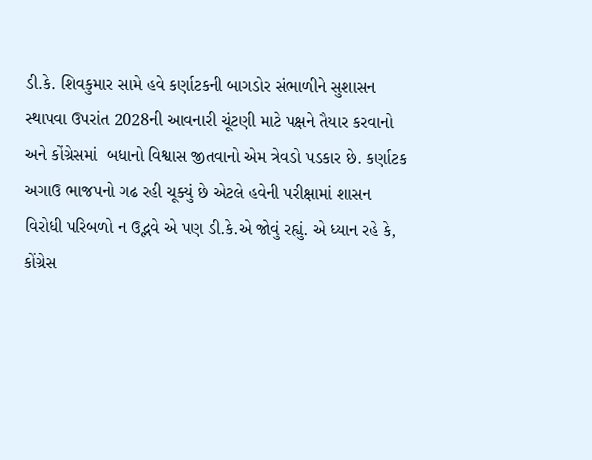ડી.કે. શિવકુમાર સામે હવે કર્ણાટકની બાગડોર સંભાળીને સુશાસન સ્થાપવા ઉપરાંત 2028ની આવનારી ચૂંટણી માટે પક્ષને તૈયાર કરવાનો અને કોંગ્રેસમાં  બધાનો વિશ્વાસ જીતવાનો એમ ત્રેવડો પડકાર છે. કર્ણાટક અગાઉ ભાજપનો ગઢ રહી ચૂક્યું છે એટલે હવેની પરીક્ષામાં શાસન વિરોધી પરિબળો ન ઉદ્ભવે એ પણ ડી.કે.એ જોવું રહ્યું. એ ધ્યાન રહે કે, કોંગ્રેસ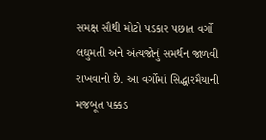સમક્ષ સૌથી મોટો પડકાર પછાત વર્ગો લઘુમતી અને અંત્યજોનું સમર્થન જાળવી રાખવાનો છે. આ વર્ગોમાં સિદ્ધારમૈયાની મજબૂત પક્કડ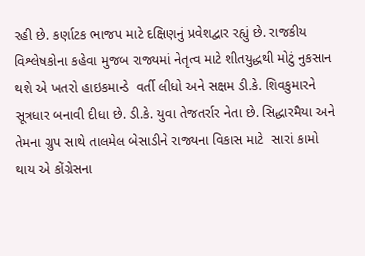રહી છે. કર્ણાટક ભાજપ માટે દક્ષિણનું પ્રવેશદ્વાર રહ્યું છે. રાજકીય વિશ્લેષકોના કહેવા મુજબ રાજ્યમાં નેતૃત્વ માટે શીતયુદ્ધથી મોટું નુકસાન થશે એ ખતરો હાઇકમાન્ડે  વર્તી લીધો અને સક્ષમ ડી.કે. શિવકુમારને સૂત્રધાર બનાવી દીધા છે. ડી.કે. યુવા તેજતર્રાર નેતા છે. સિદ્ધારમૈયા અને તેમના ગ્રુપ સાથે તાલમેલ બેસાડીને રાજ્યના વિકાસ માટે  સારાં કામો થાય એ કોંગ્રેસના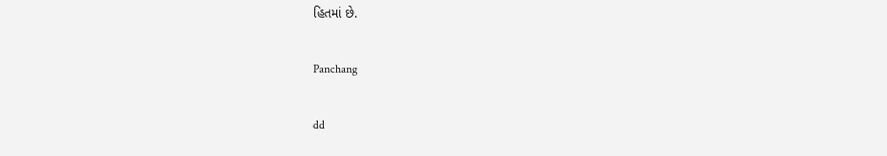હિતમાં છે.

Panchang

dd